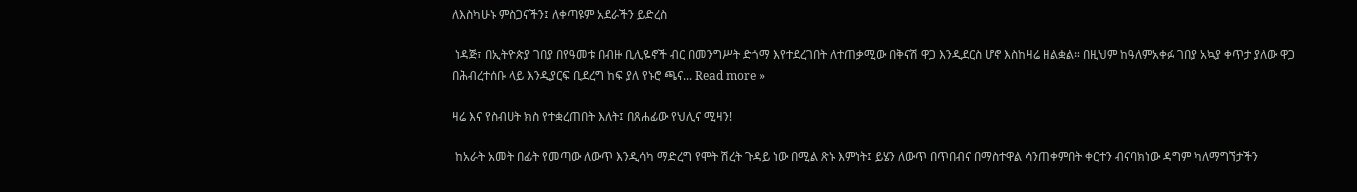ለእስካሁኑ ምስጋናችን፤ ለቀጣዩም አደራችን ይድረስ

 ነዳጅ፣ በኢትዮጵያ ገበያ በየዓመቱ በብዙ ቢሊዬኖች ብር በመንግሥት ድጎማ እየተደረገበት ለተጠቃሚው በቅናሽ ዋጋ እንዲደርስ ሆኖ እስከዛሬ ዘልቋል። በዚህም ከዓለምአቀፉ ገበያ አኳያ ቀጥታ ያለው ዋጋ በሕብረተሰቡ ላይ እንዲያርፍ ቢደረግ ከፍ ያለ የኑሮ ጫና... Read more »

ዛሬ እና የስብሀት ክስ የተቋረጠበት እለት፤ በጸሐፊው የህሊና ሚዛን!

 ከአራት አመት በፊት የመጣው ለውጥ እንዲሳካ ማድረግ የሞት ሽረት ጉዳይ ነው በሚል ጽኑ እምነት፤ ይሄን ለውጥ በጥበብና በማስተዋል ሳንጠቀምበት ቀርተን ብናባክነው ዳግም ካለማግኘታችን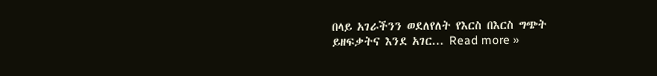በላይ አገራችንን ወደለየለት የእርስ በእርስ ግጭት ይዘፍቃትና እንደ አገር... Read more »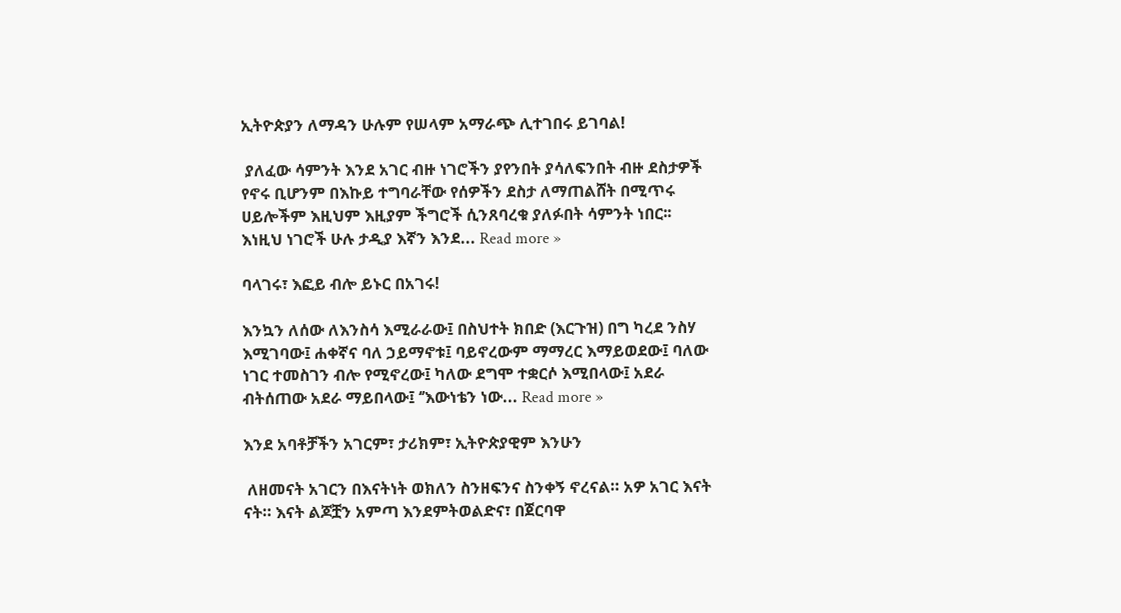ኢትዮጵያን ለማዳን ሁሉም የሠላም አማራጭ ሊተገበሩ ይገባል!

 ያለፈው ሳምንት እንደ አገር ብዙ ነገሮችን ያየንበት ያሳለፍንበት ብዙ ደስታዎች የኖሩ ቢሆንም በእኩይ ተግባራቸው የሰዎችን ደስታ ለማጠልሸት በሚጥሩ ሀይሎችም እዚህም እዚያም ችግሮች ሲንጸባረቁ ያለፉበት ሳምንት ነበር፡፡ እነዚህ ነገሮች ሁሉ ታዲያ እኛን እንደ... Read more »

ባላገሩ፣ እፎይ ብሎ ይኑር በአገሩ!

እንኳን ለሰው ለእንስሳ እሚራራው፤ በስህተት ክበድ (እርጉዝ) በግ ካረደ ንስሃ እሚገባው፤ ሐቀኛና ባለ ኃይማኖቱ፤ ባይኖረውም ማማረር እማይወደው፤ ባለው ነገር ተመስገን ብሎ የሚኖረው፤ ካለው ደግሞ ተቋርሶ እሚበላው፤ አደራ ብትሰጠው አደራ ማይበላው፤ ‘’እውነቴን ነው... Read more »

እንደ አባቶቻችን አገርም፣ ታሪክም፣ ኢትዮጵያዊም እንሁን

 ለዘመናት አገርን በእናትነት ወክለን ስንዘፍንና ስንቀኝ ኖረናል። አዎ አገር እናት ናት። እናት ልጆቿን አምጣ እንደምትወልድና፣ በጀርባዋ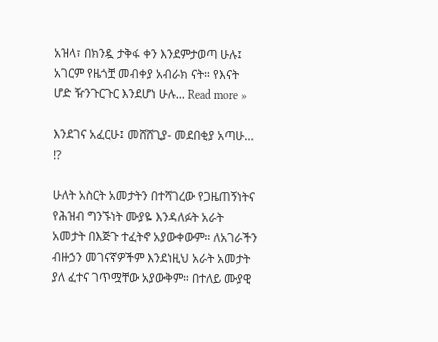አዝላ፣ በክንዷ ታቅፋ ቀን እንደምታወጣ ሁሉ፤ አገርም የዜጎቿ መብቀያ አብራክ ናት። የእናት ሆድ ዥንጉርጉር እንደሆነ ሁሉ... Read more »

እንደገና አፈርሁ፤ መሸሸጊያ- መደበቂያ አጣሁ… !?

ሁለት አስርት አመታትን በተሻገረው የጋዜጠኝነትና የሕዝብ ግንኙነት ሙያዬ እንዳለፉት አራት አመታት በእጅጉ ተፈትኖ አያውቀውም። ለአገራችን ብዙኃን መገናኛዎችም እንደነዚህ አራት አመታት ያለ ፈተና ገጥሟቸው አያውቅም። በተለይ ሙያዊ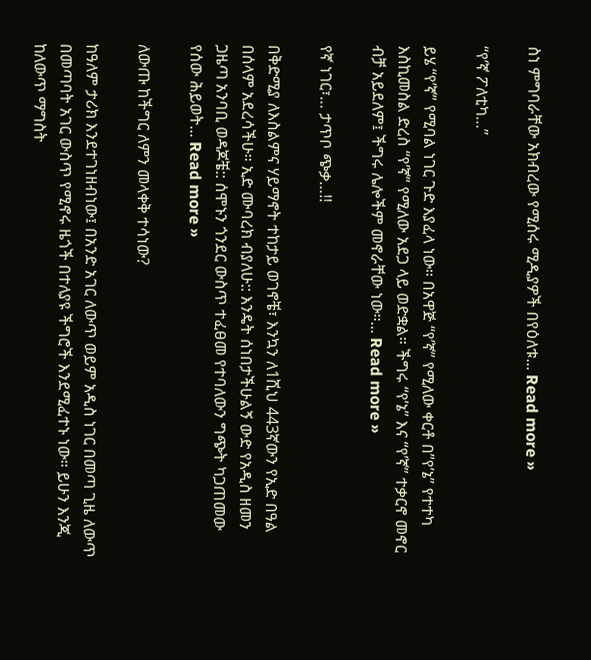ስነ ምግባራቸው አክብረው የሚሰሩ ሚዲያዎች በየዕለቱ... Read more »

“የ’ኛ ፖለቲካ…”

ይሄ “የ’ኛ” የሚባል ነገር ጉድ እያፈላ ነው። በአዋጅ “የ’ኛ” የሚለው ቀርቶ በ”የ’ኔ” የተተካ እስኪመስል ድረስ “የ’ኛ” የሚለው አደጋ ላይ ወድቋል። ችግሩ “የ’ኔ” እና “የ’ኛ” ተቃርኖ መኖር ብቻ አይደለም፤ ችግሩ ሌሎችም መኖራቸው ነው።... Read more »

የኛ ነገር፣… ታጥቦ ጭቃ…!!

በቅድሚያ ለእስልምና ሃይማኖት ተከታይ ወገኖቼ፣ እንኳን ለ1ሺህ 443ኛውን የኢድ በዓል በሰላም አደረሳችሁ። ኢድ ሙባረክ ብያለሁ:: እንዴት ሰነበታችሁልኝ ውድ የአዲስ ዘመን ጋዜጣ አንባቢ ወዳጆቼ:: ሰሞኑን ጎንደር ውስጥ ተፈፀመ የተባለውን ግጭት ካጋጠመው የሰው ሕይወት... Read more »

ለውጡ ከችግር ለምን መላቀቅ ተሳነው?

ከዓለም ታሪክ እንደተገነዘብነው፤ በአንድ አገር ለውጥ ወይም አዲስ ነገር በመጣ ጊዜ ለውጥ በመጣባት አገር ውስጥ የሚኖሩ ዜጎች በተለያዩ ችግሮች እንደሚፈተኑ ነው። ይሁን እንጂ ከለውጥ ማግስት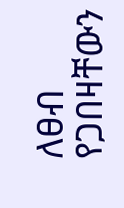ለፀብ የጋበዛቸውን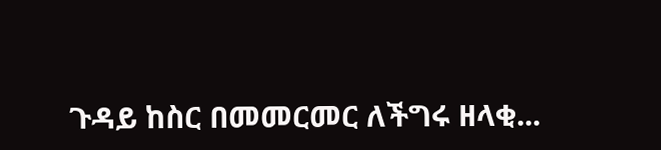ጉዳይ ከስር በመመርመር ለችግሩ ዘላቂ...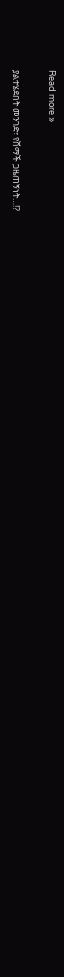Read more »

ያልተሄደበት መንገድ፣ የሸማች ጋዜጠኝነት…!?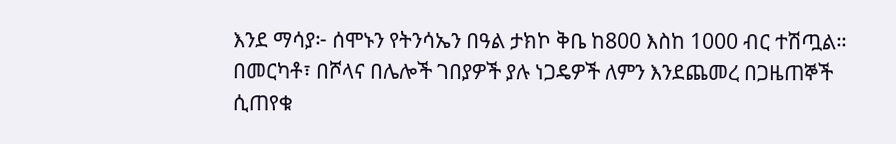እንደ ማሳያ፦ ሰሞኑን የትንሳኤን በዓል ታክኮ ቅቤ ከ800 እስከ 1000 ብር ተሽጧል። በመርካቶ፣ በሾላና በሌሎች ገበያዎች ያሉ ነጋዴዎች ለምን እንደጨመረ በጋዜጠኞች ሲጠየቁ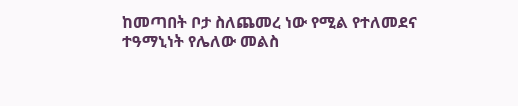ከመጣበት ቦታ ስለጨመረ ነው የሚል የተለመደና ተዓማኒነት የሌለው መልስ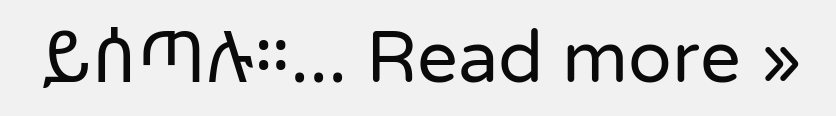ይሰጣሉ።... Read more »